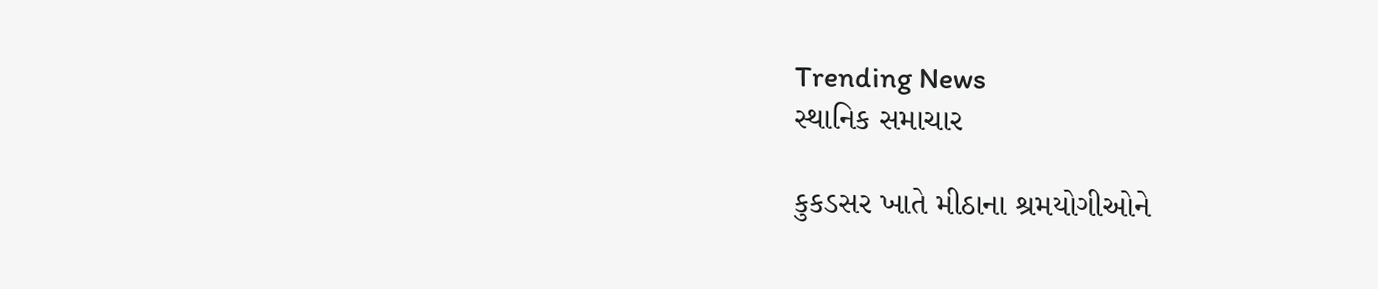Trending News
સ્થાનિક સમાચાર

કુકડસર ખાતે મીઠાના શ્રમયોગીઓને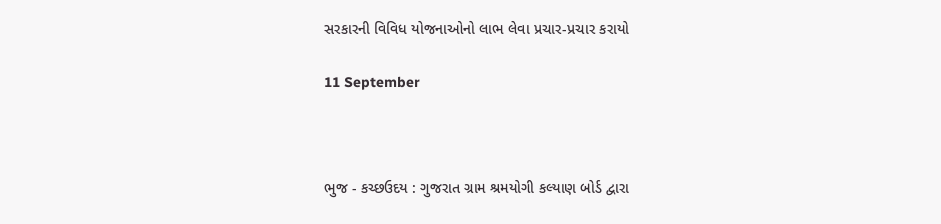સરકારની વિવિધ યોજનાઓનો લાભ લેવા પ્રચાર-પ્રચાર કરાયો

11 September



ભુજ - કચ્છઉદય : ગુજરાત ગ્રામ શ્રમયોગી કલ્યાણ બોર્ડ દ્વારા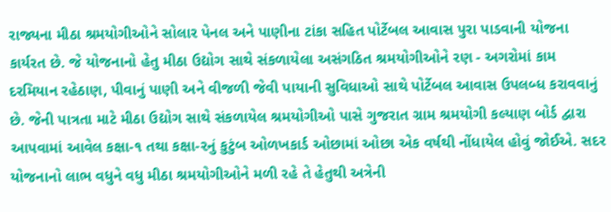રાજ્યના મીઠા શ્રમયોગીઓને સોલાર પેનલ અને પાણીના ટાંકા સહિત પોર્ટેબલ આવાસ પુરા પાડવાની યોજના કાર્યરત છે. જે યોજનાનો હેતુ મીઠા ઉદ્યોગ સાથે સંકળાયેલા અસંગઠિત શ્રમયોગીઓને રણ - અગરોમાં કામ દરમિયાન રહેઠાણ, પીવાનું પાણી અને વીજળી જેવી પાયાની સુવિધાઓ સાથે પોર્ટેબલ આવાસ ઉપલબ્ધ કરાવવાનું છે. જેની પાત્રતા માટે મીઠા ઉદ્યોગ સાથે સંકળાયેલ શ્રમયોગીઓ પાસે ગુજરાત ગ્રામ શ્રમયોગી કલ્યાણ બોર્ડ દ્વારા આપવામાં આવેલ કક્ષા-૧ તથા કક્ષા-૨નું કુટુંબ ઓળખકાર્ડ ઓછામાં ઓછા એક વર્ષથી નોંધાયેલ હોવું જોઈએ. સદર યોજનાનો લાભ વધુને વધુ મીઠા શ્રમયોગીઓને મળી રહે તે હેતુથી અત્રેની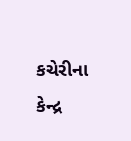કચેરીના કેન્દ્ર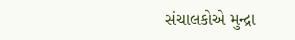સંચાલકોએ મુન્દ્રા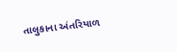તાલુકાના અંતરિયાળ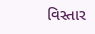વિસ્તાર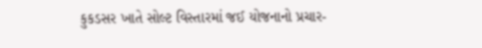કુકડસર ખાતે સોલ્ટ વિસ્તારમાં જઈ યોજનાનો પ્રચાર-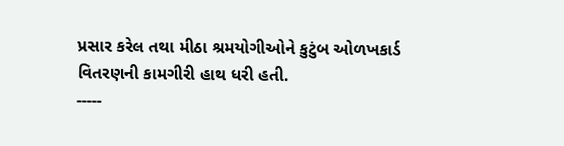પ્રસાર કરેલ તથા મીઠા શ્રમયોગીઓને કુટુંબ ઓળખકાર્ડ વિતરણની કામગીરી હાથ ધરી હતી.
-----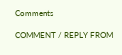Comments

COMMENT / REPLY FROM